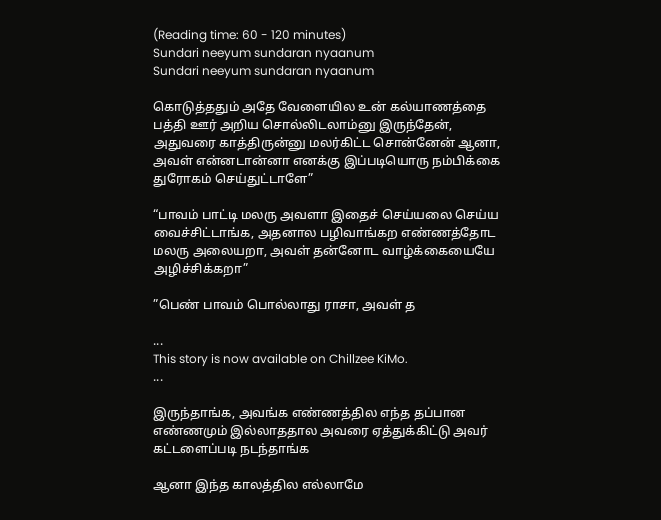(Reading time: 60 - 120 minutes)
Sundari neeyum sundaran nyaanum
Sundari neeyum sundaran nyaanum

கொடுத்ததும் அதே வேளையில உன் கல்யாணத்தை பத்தி ஊர் அறிய சொல்லிடலாம்னு இருந்தேன், அதுவரை காத்திருன்னு மலர்கிட்ட சொன்னேன் ஆனா, அவள் என்னடான்னா எனக்கு இப்படியொரு நம்பிக்கை துரோகம் செய்துட்டாளே”

“பாவம் பாட்டி மலரு அவளா இதைச் செய்யலை செய்ய வைச்சிட்டாங்க, அதனால பழிவாங்கற எண்ணத்தோட மலரு அலையறா, அவள் தன்னோட வாழ்க்கையையே அழிச்சிக்கறா”

”பெண் பாவம் பொல்லாது ராசா, அவள் த

...
This story is now available on Chillzee KiMo.
...

இருந்தாங்க, அவங்க எண்ணத்தில எந்த தப்பான எண்ணமும் இல்லாததால அவரை ஏத்துக்கிட்டு அவர் கட்டளைப்படி நடந்தாங்க

ஆனா இந்த காலத்தில எல்லாமே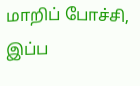மாறிப் போச்சி, இப்ப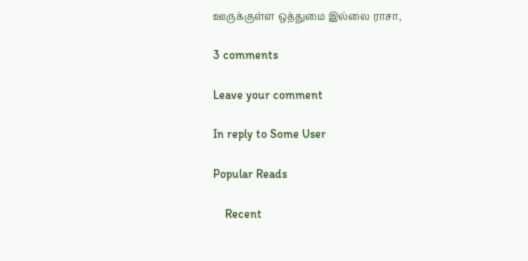ஊருக்குள்ள ஒத்துமை இல்லை ராசா,

3 comments

Leave your comment

In reply to Some User

Popular Reads

    Recent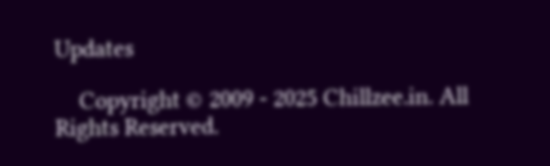Updates

    Copyright © 2009 - 2025 Chillzee.in. All Rights Reserved.